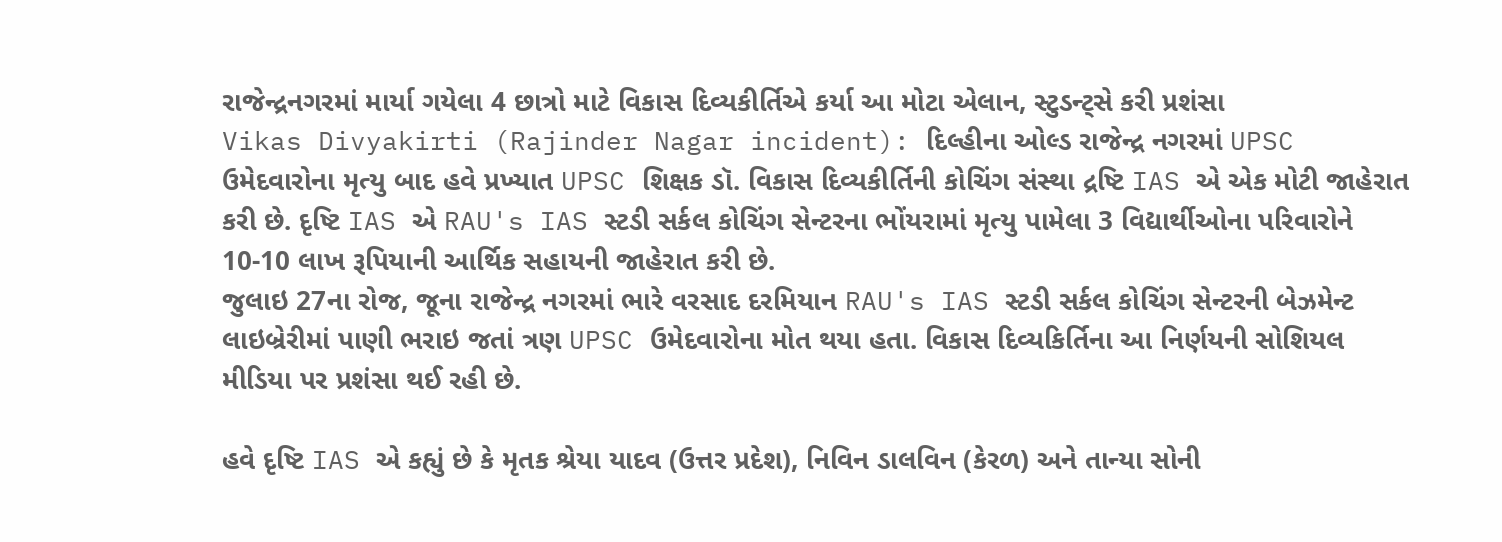રાજેન્દ્રનગરમાં માર્યા ગયેલા 4 છાત્રો માટે વિકાસ દિવ્યકીર્તિએ કર્યા આ મોટા એલાન, સ્ટુડન્ટ્સે કરી પ્રશંસા
Vikas Divyakirti (Rajinder Nagar incident): દિલ્હીના ઓલ્ડ રાજેન્દ્ર નગરમાં UPSC ઉમેદવારોના મૃત્યુ બાદ હવે પ્રખ્યાત UPSC શિક્ષક ડૉ. વિકાસ દિવ્યકીર્તિની કોચિંગ સંસ્થા દ્રષ્ટિ IAS એ એક મોટી જાહેરાત કરી છે. દૃષ્ટિ IAS એ RAU's IAS સ્ટડી સર્કલ કોચિંગ સેન્ટરના ભોંયરામાં મૃત્યુ પામેલા 3 વિદ્યાર્થીઓના પરિવારોને 10-10 લાખ રૂપિયાની આર્થિક સહાયની જાહેરાત કરી છે.
જુલાઇ 27ના રોજ, જૂના રાજેન્દ્ર નગરમાં ભારે વરસાદ દરમિયાન RAU's IAS સ્ટડી સર્કલ કોચિંગ સેન્ટરની બેઝમેન્ટ લાઇબ્રેરીમાં પાણી ભરાઇ જતાં ત્રણ UPSC ઉમેદવારોના મોત થયા હતા. વિકાસ દિવ્યકિર્તિના આ નિર્ણયની સોશિયલ મીડિયા પર પ્રશંસા થઈ રહી છે.

હવે દૃષ્ટિ IAS એ કહ્યું છે કે મૃતક શ્રેયા યાદવ (ઉત્તર પ્રદેશ), નિવિન ડાલવિન (કેરળ) અને તાન્યા સોની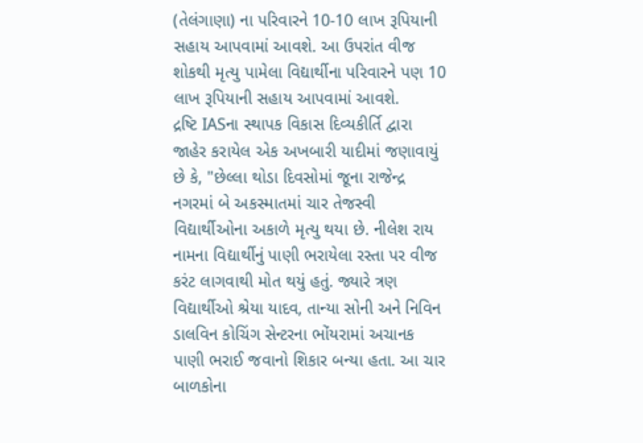(તેલંગાણા) ના પરિવારને 10-10 લાખ રૂપિયાની સહાય આપવામાં આવશે. આ ઉપરાંત વીજ શોકથી મૃત્યુ પામેલા વિદ્યાર્થીના પરિવારને પણ 10 લાખ રૂપિયાની સહાય આપવામાં આવશે.
દ્રષ્ટિ IASના સ્થાપક વિકાસ દિવ્યકીર્તિ દ્વારા જાહેર કરાયેલ એક અખબારી યાદીમાં જણાવાયું છે કે, "છેલ્લા થોડા દિવસોમાં જૂના રાજેન્દ્ર નગરમાં બે અકસ્માતમાં ચાર તેજસ્વી વિદ્યાર્થીઓના અકાળે મૃત્યુ થયા છે. નીલેશ રાય નામના વિદ્યાર્થીનું પાણી ભરાયેલા રસ્તા પર વીજ કરંટ લાગવાથી મોત થયું હતું. જ્યારે ત્રણ વિદ્યાર્થીઓ શ્રેયા યાદવ, તાન્યા સોની અને નિવિન ડાલવિન કોચિંગ સેન્ટરના ભોંયરામાં અચાનક પાણી ભરાઈ જવાનો શિકાર બન્યા હતા. આ ચાર બાળકોના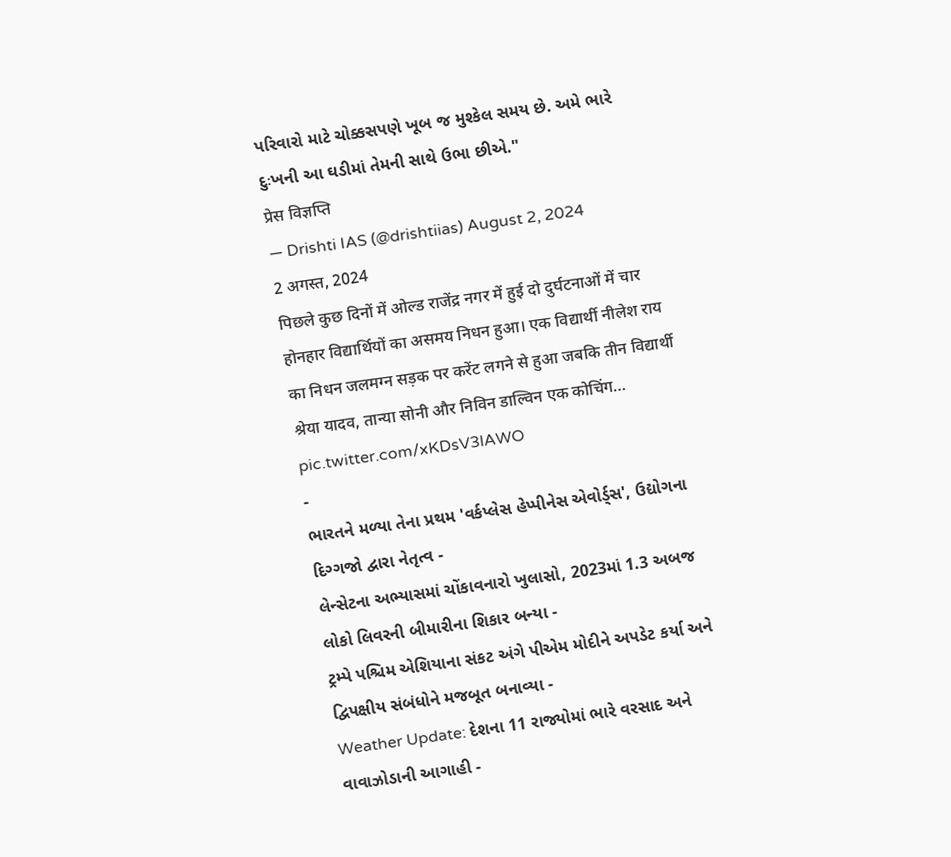પરિવારો માટે ચોક્કસપણે ખૂબ જ મુશ્કેલ સમય છે. અમે ભારે દુઃખની આ ઘડીમાં તેમની સાથે ઉભા છીએ."
प्रेस विज्ञप्ति
— Drishti IAS (@drishtiias) August 2, 2024
2 अगस्त, 2024
पिछले कुछ दिनों में ओल्ड राजेंद्र नगर में हुई दो दुर्घटनाओं में चार होनहार विद्यार्थियों का असमय निधन हुआ। एक विद्यार्थी नीलेश राय का निधन जलमग्न सड़क पर करेंट लगने से हुआ जबकि तीन विद्यार्थी श्रेया यादव, तान्या सोनी और निविन डाल्विन एक कोचिंग… pic.twitter.com/xKDsV3lAWO
-
ભારતને મળ્યા તેના પ્રથમ 'વર્કપ્લેસ હેપ્પીનેસ એવોર્ડ્સ', ઉદ્યોગના દિગ્ગજો દ્વારા નેતૃત્વ -
લેન્સેટના અભ્યાસમાં ચોંકાવનારો ખુલાસો, 2023માં 1.3 અબજ લોકો લિવરની બીમારીના શિકાર બન્યા -
ટ્રમ્પે પશ્ચિમ એશિયાના સંકટ અંગે પીએમ મોદીને અપડેટ કર્યા અને દ્વિપક્ષીય સંબંધોને મજબૂત બનાવ્યા -
Weather Update: દેશના 11 રાજ્યોમાં ભારે વરસાદ અને વાવાઝોડાની આગાહી -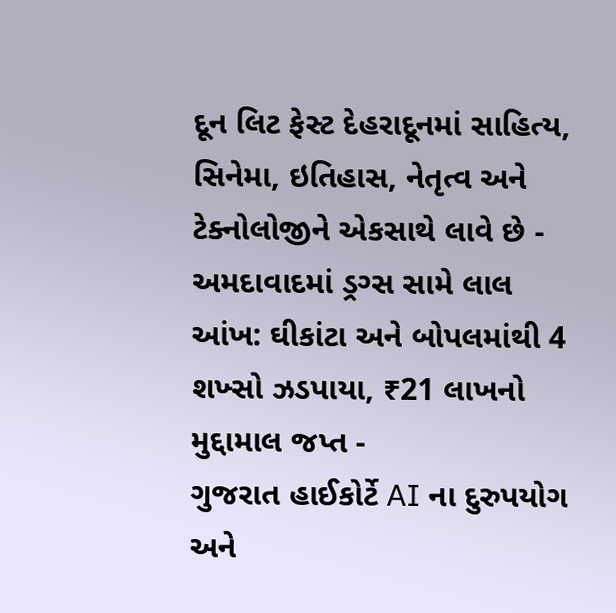દૂન લિટ ફેસ્ટ દેહરાદૂનમાં સાહિત્ય, સિનેમા, ઇતિહાસ, નેતૃત્વ અને ટેક્નોલોજીને એકસાથે લાવે છે -
અમદાવાદમાં ડ્રગ્સ સામે લાલ આંખ: ઘીકાંટા અને બોપલમાંથી 4 શખ્સો ઝડપાયા, ₹21 લાખનો મુદ્દામાલ જપ્ત -
ગુજરાત હાઈકોર્ટે AI ના દુરુપયોગ અને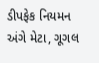ડીપફેક નિયમન અંગે મેટા, ગૂગલ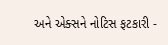અને એક્સને નોટિસ ફટકારી -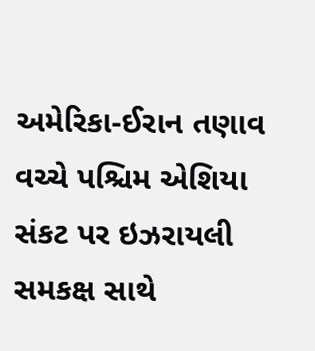અમેરિકા-ઈરાન તણાવ વચ્ચે પશ્ચિમ એશિયા સંકટ પર ઇઝરાયલી સમકક્ષ સાથે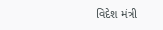વિદેશ મંત્રી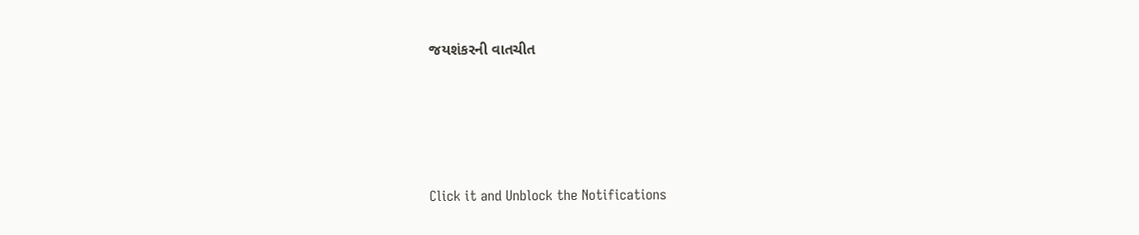જયશંકરની વાતચીત





Click it and Unblock the Notifications